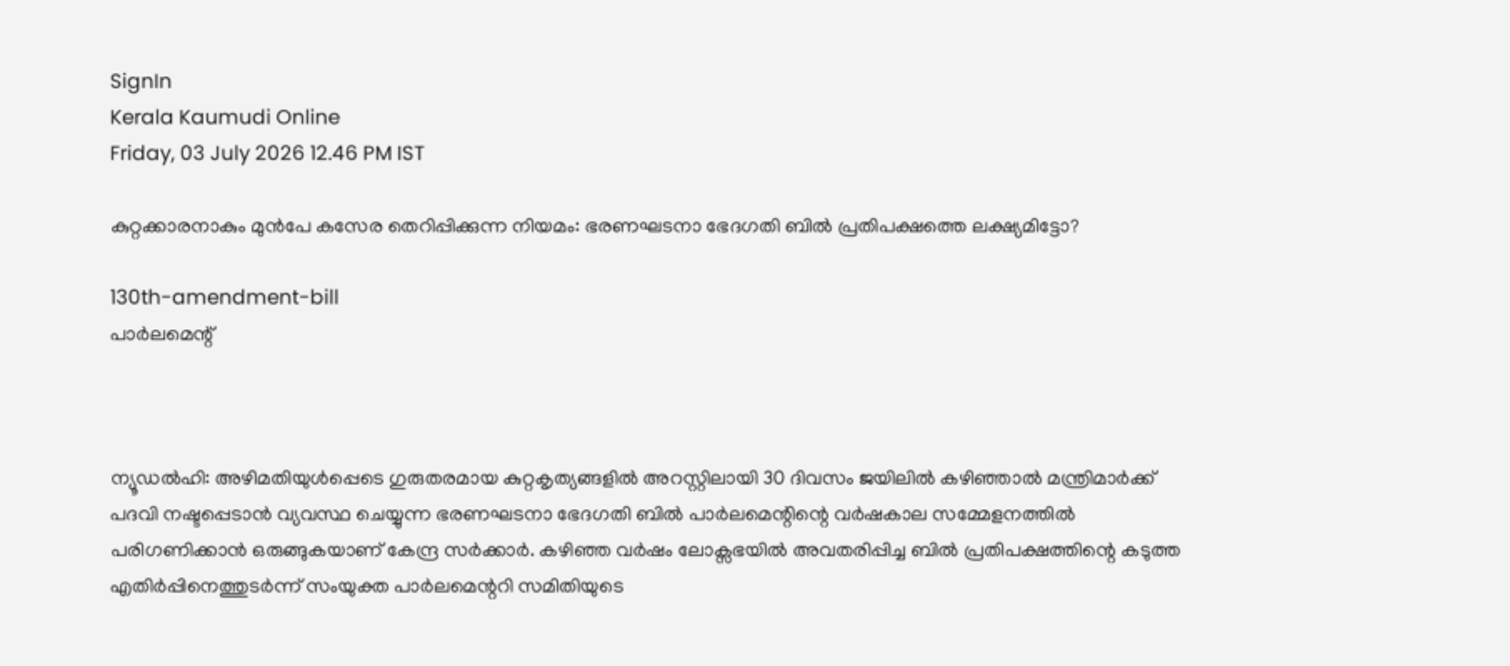SignIn
Kerala Kaumudi Online
Friday, 03 July 2026 12.46 PM IST

കുറ്റക്കാരനാകും മുൻപേ കസേര തെറിപ്പിക്കുന്ന നിയമം: ഭരണഘടനാ ഭേദഗതി ബിൽ പ്രതിപക്ഷത്തെ ലക്ഷ്യമിട്ടോ?

130th-amendment-bill
പാർലമെന്റ്



ന്യൂഡൽഹി: അഴിമതിയുൾപ്പെടെ ഗുരുതരമായ കുറ്റകൃത്യങ്ങളിൽ അറസ്റ്റിലായി 30 ദിവസം ജയിലിൽ കഴിഞ്ഞാൽ മന്ത്രിമാർക്ക് പദവി നഷ്ടപ്പെടാൻ വ്യവസ്ഥ ചെയ്യുന്ന ഭരണഘടനാ ഭേദഗതി ബിൽ പാർലമെന്റിന്റെ വർഷകാല സമ്മേളനത്തിൽ പരിഗണിക്കാൻ ഒരുങ്ങുകയാണ് കേന്ദ്ര സർക്കാർ. കഴിഞ്ഞ വർഷം ലോക്സഭയിൽ അവതരിപ്പിച്ച ബിൽ പ്രതിപക്ഷത്തിന്റെ കടുത്ത എതിർപ്പിനെത്തുടർന്ന് സംയുക്ത പാർലമെന്ററി സമിതിയുടെ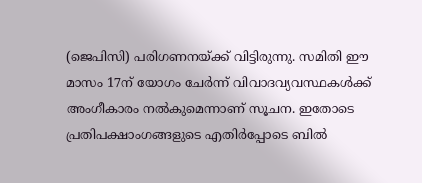(ജെപിസി) പരിഗണനയ്ക്ക് വിട്ടിരുന്നു. സമിതി ഈ മാസം 17ന് യോഗം ചേർന്ന് വിവാദവ്യവസ്ഥകൾക്ക് അംഗീകാരം നൽകുമെന്നാണ് സൂചന. ഇതോടെ പ്രതിപക്ഷാംഗങ്ങളുടെ എതിർപ്പോടെ ബിൽ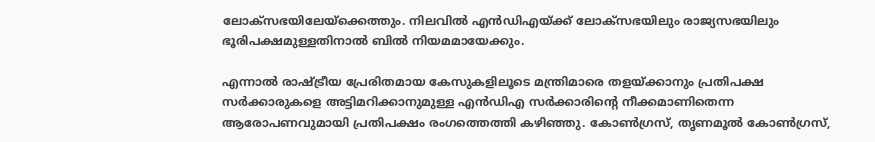ലോക്സഭയിലേയ്‌ക്കെത്തും. നിലവിൽ എൻഡിഎയ്ക്ക് ലോക്സഭയിലും രാജ്യസഭയിലും ഭൂരിപക്ഷമുള്ളതിനാൽ ബിൽ നിയമമായേക്കും.

എന്നാല്‍ രാഷ്ട്രീയ പ്രേരിതമായ കേസുകളിലൂടെ മന്ത്രിമാരെ തളയ്ക്കാനും പ്രതിപക്ഷ സര്‍ക്കാരുകളെ അട്ടിമറിക്കാനുമുള്ള എൻഡിഎ സർക്കാരിന്റെ നീക്കമാണിതെന്ന ആരോപണവുമായി പ്രതിപക്ഷം രംഗത്തെത്തി കഴി‌ഞ്ഞു. കോണ്‍ഗ്രസ്, തൃണമൂല്‍ കോണ്‍ഗ്രസ്,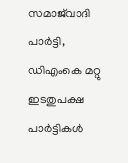സമാജ്‌വാദി പാര്‍ട്ടി, ഡിഎംകെ മറ്റു ഇടതുപക്ഷ പാര്‍ട്ടികള്‍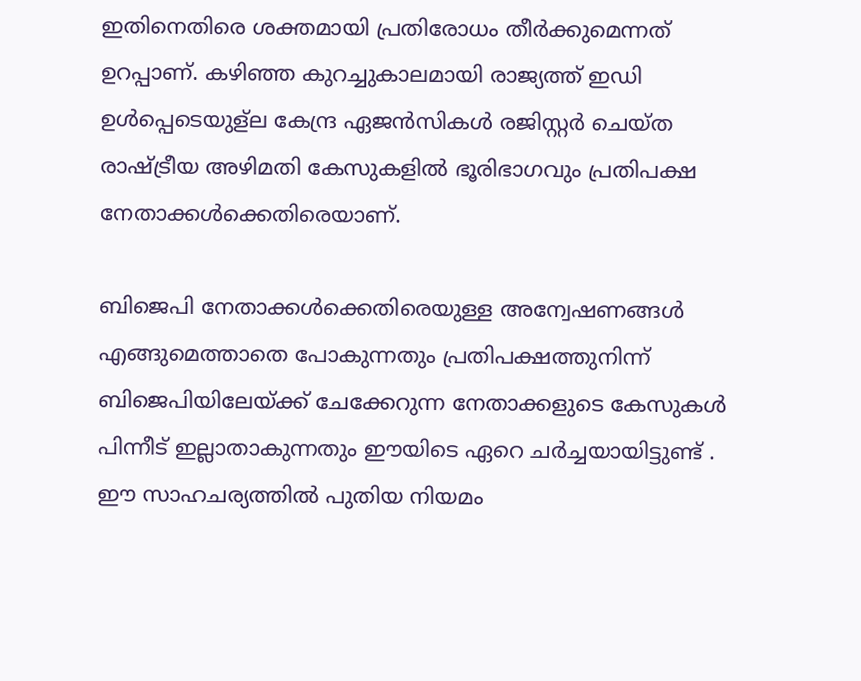ഇതിനെതിരെ ശക്തമായി പ്രതിരോധം തീർക്കുമെന്നത് ഉറപ്പാണ്. കഴിഞ്ഞ കുറച്ചുകാലമായി രാജ്യത്ത് ഇഡി ഉൾപ്പെടെയുള്ല കേന്ദ്ര ഏജന്‍സികള്‍ രജിസ്റ്റർ ചെയ്ത രാഷ്ട്രീയ അഴിമതി കേസുകളില്‍ ഭൂരിഭാഗവും പ്രതിപക്ഷ നേതാക്കള്‍ക്കെതിരെയാണ്.

ബിജെപി നേതാക്കള്‍ക്കെതിരെയുള്ള അന്വേഷണങ്ങള്‍ എങ്ങുമെത്താതെ പോകുന്നതും പ്രതിപക്ഷത്തുനിന്ന് ബിജെപിയിലേയ്ക്ക് ചേക്കേറുന്ന നേതാക്കളുടെ കേസുകള്‍ പിന്നീട് ഇല്ലാതാകുന്നതും ഈയിടെ ഏറെ ചർച്ചയായിട്ടുണ്ട് . ഈ സാഹചര്യത്തിൽ പുതിയ നിയമം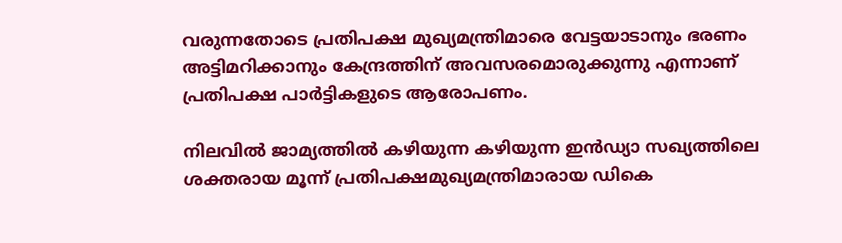വരുന്നതോടെ പ്രതിപക്ഷ മുഖ്യമന്ത്രിമാരെ വേട്ടയാടാനും ഭരണം അട്ടിമറിക്കാനും കേന്ദ്രത്തിന് അവസരമൊരുക്കുന്നു എന്നാണ് പ്രതിപക്ഷ പാർട്ടികളുടെ ആരോപണം.

നിലവിൽ ജാമ്യത്തിൽ കഴിയുന്ന കഴിയുന്ന ഇൻഡ്യാ സഖ്യത്തിലെ ശക്തരായ മൂന്ന് പ്രതിപക്ഷമുഖ്യമന്ത്രിമാരായ ഡികെ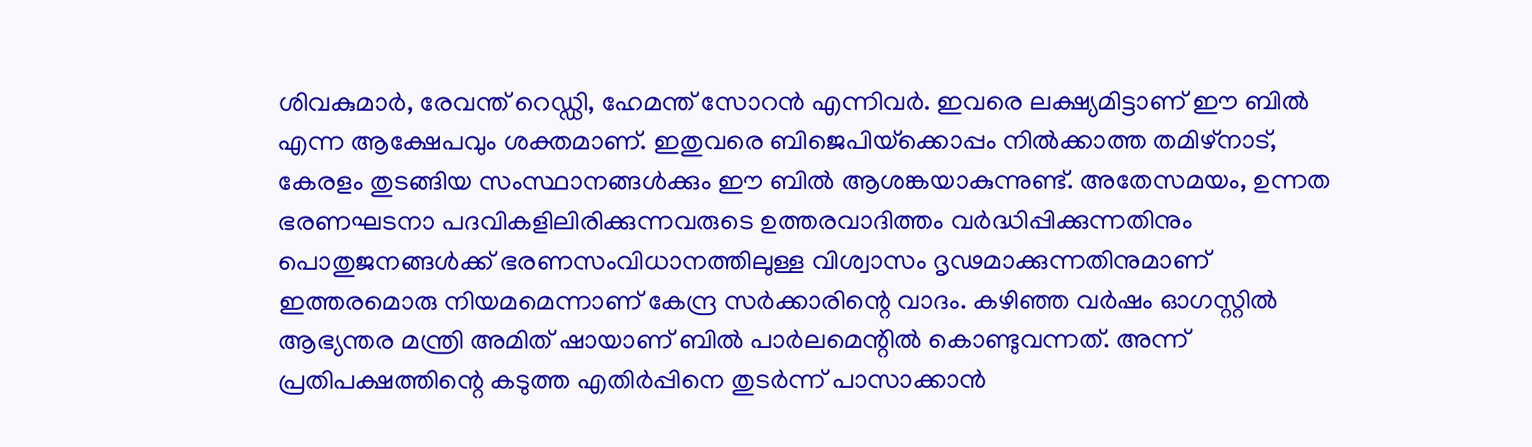ശിവകുമാർ, രേവന്ത് റെഡ്ഡി, ഹേമന്ത് സോറൻ എന്നിവ‍ർ. ഇവരെ ലക്ഷ്യമിട്ടാണ് ഈ ബിൽ എന്ന ആക്ഷേപവും ശക്തമാണ്. ഇതുവരെ ബിജെപിയ്‌ക്കൊപ്പം നിൽക്കാത്ത തമിഴ്നാട്, കേരളം തുടങ്ങിയ സംസ്ഥാനങ്ങൾക്കും ഈ ബിൽ ആശങ്കയാകുന്നുണ്ട്. അതേസമയം, ഉന്നത ഭരണഘടനാ പദവികളിലിരിക്കുന്നവരുടെ ഉത്തരവാദിത്തം വര്‍ദ്ധിപ്പിക്കുന്നതിനും പൊതുജനങ്ങള്‍ക്ക് ഭരണസംവിധാനത്തിലുള്ള വിശ്വാസം ദൃഢമാക്കുന്നതിനുമാണ് ഇത്തരമൊരു നിയമമെന്നാണ് കേന്ദ്ര സർക്കാരിന്റെ വാദം. കഴിഞ്ഞ വര്‍ഷം ഓഗസ്റ്റില്‍ ആഭ്യന്തര മന്ത്രി അമിത് ഷായാണ് ബില്‍ പാര്‍ലമെന്റിൽ കൊണ്ടുവന്നത്. അന്ന് പ്രതിപക്ഷത്തിന്റെ കടുത്ത എതിർപ്പിനെ തുടർന്ന് പാസാക്കാന്‍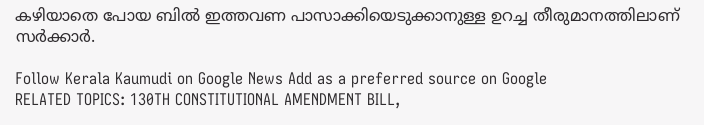കഴിയാതെ പോയ ബില്‍ ഇത്തവണ പാസാക്കിയെടുക്കാനുള്ള ഉറച്ച തീരുമാനത്തിലാണ് സര്‍ക്കാര്‍.

Follow Kerala Kaumudi on Google News Add as a preferred source on Google
RELATED TOPICS: 130TH CONSTITUTIONAL AMENDMENT BILL,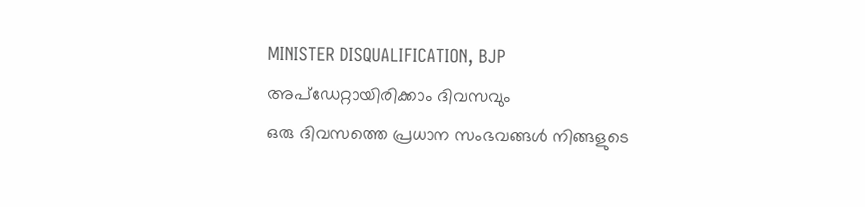MINISTER DISQUALIFICATION, BJP
അപ്ഡേറ്റായിരിക്കാം ദിവസവും
ഒരു ദിവസത്തെ പ്രധാന സംഭവങ്ങൾ നിങ്ങളുടെ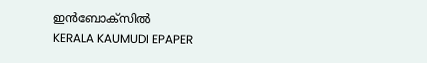ഇൻബോക്സിൽ
KERALA KAUMUDI EPAPER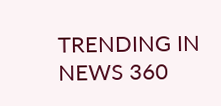TRENDING IN NEWS 360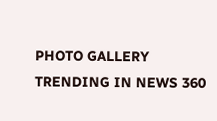PHOTO GALLERY
TRENDING IN NEWS 360